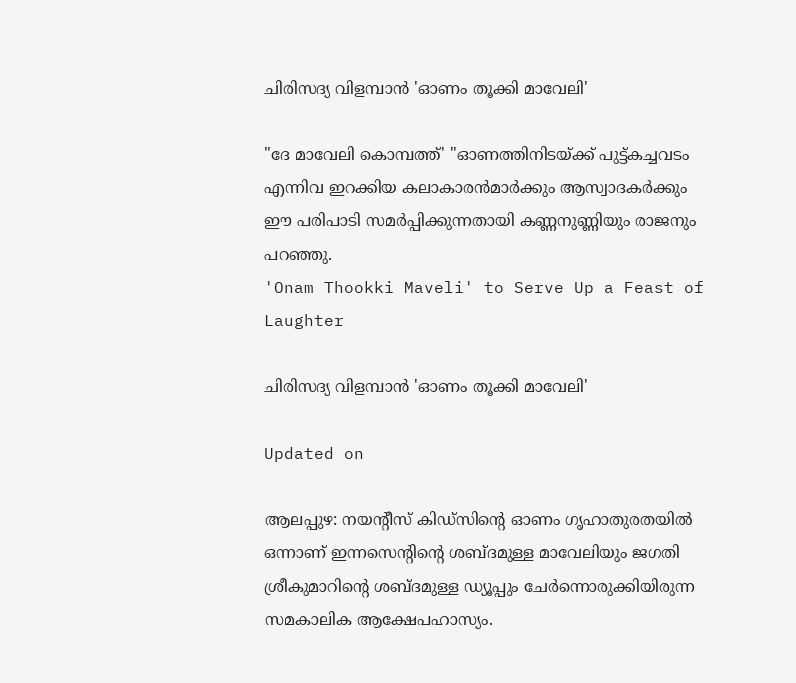ചിരിസദ്യ വിളമ്പാൻ 'ഓണം തൂക്കി മാവേലി'

"ദേ മാവേലി കൊമ്പത്ത്' "ഓണത്തിനിടയ്ക്ക് പുട്ട്ക‌ച്ചവടം എന്നിവ ഇറക്കിയ കലാകാരൻമാർക്കും ആസ്വാദകർക്കും ഈ പരിപാടി സമർപ്പിക്കുന്നതായി കണ്ണനുണ്ണിയും രാജനും പറഞ്ഞു.
'Onam Thookki Maveli' to Serve Up a Feast of Laughter

ചിരിസദ്യ വിളമ്പാൻ 'ഓണം തൂക്കി മാവേലി'

Updated on

ആലപ്പുഴ: നയന്‍റീസ് കിഡ്‌സിന്‍റെ ഓണം ഗൃഹാതുരതയിൽ ഒന്നാണ് ഇന്നസെന്‍റിന്‍റെ ശബ്ദമുള്ള മാവേലിയും ജഗതി ശ്രീകുമാറിന്‍റെ ശബ്ദമുള്ള ഡ്യൂപ്പും ചേർന്നൊരുക്കിയിരുന്ന സമകാലിക ആക്ഷേപഹാസ്യം.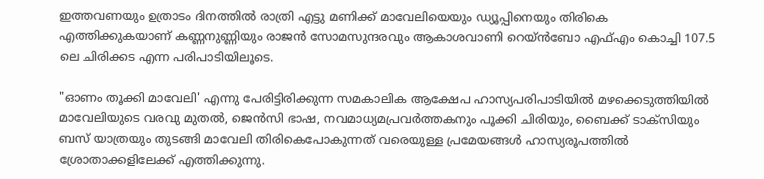ഇത്തവണയും ഉത്രാടം ദിനത്തിൽ രാത്രി എട്ടു മണിക്ക് മാവേലിയെയും ഡ്യൂപ്പിനെയും തിരികെ എത്തിക്കുകയാണ് കണ്ണനുണ്ണിയും രാജൻ സോമസുന്ദരവും ആകാശവാണി റെയ്ൻബോ എഫ്എം കൊച്ചി 107.5 ലെ ചിരിക്കട എന്ന പരിപാടിയിലൂടെ.

"ഓണം തൂക്കി മാവേലി' എന്നു പേരിട്ടിരിക്കുന്ന സമകാലിക ആക്ഷേപ ഹാസ്യപരിപാടിയിൽ മഴക്കെടുത്തിയിൽ മാവേലിയുടെ വരവു മുതൽ, ജെൻസി ഭാഷ, നവമാധ്യമപ്രവർത്തകനും പൂക്കി ചിരിയും, ബൈക്ക് ടാക്സിയും ബസ് യാത്രയും തുടങ്ങി മാവേലി തിരികെപോകുന്നത് വരെയുള്ള പ്രമേയങ്ങൾ ഹാസ്യരൂപത്തിൽ ശ്രോതാക്കളിലേക്ക് എത്തിക്കുന്നു.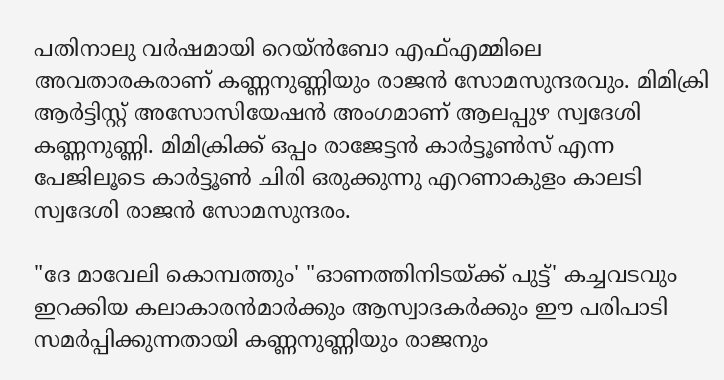പതിനാലു വർഷമായി റെയ്ൻബോ എഫ്‌എമ്മിലെ അവതാരകരാണ് കണ്ണനുണ്ണിയും രാജൻ സോമസുന്ദരവും. മിമിക്രി ആർട്ടിസ്റ്റ് അസോസിയേഷൻ അംഗമാണ് ആലപ്പുഴ സ്വദേശി കണ്ണനുണ്ണി. മിമിക്രിക്ക് ഒപ്പം രാജേട്ടൻ കാർട്ടൂൺസ് എന്ന പേജിലൂടെ കാർട്ടൂൺ ചിരി ഒരുക്കുന്നു എറണാകുളം കാലടി സ്വദേശി രാജൻ സോമസുന്ദരം.

"ദേ മാവേലി കൊമ്പത്തും' "ഓണത്തിനിടയ്ക്ക് പുട്ട്' കച്ചവടവും ഇറക്കിയ കലാകാരൻമാർക്കും ആസ്വാദകർക്കും ഈ പരിപാടി സമർപ്പിക്കുന്നതായി കണ്ണനുണ്ണിയും രാജനും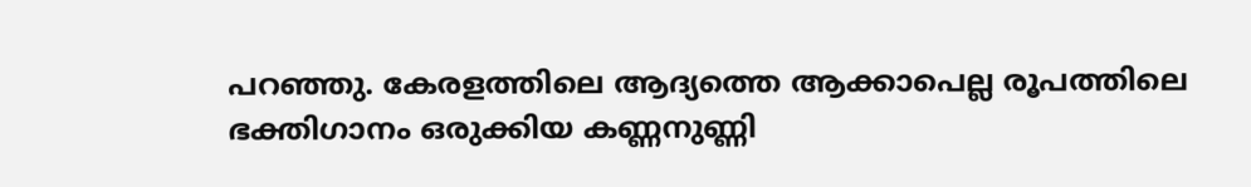പറഞ്ഞു. കേരളത്തിലെ ആദ്യത്തെ ആക്കാപെല്ല രൂപത്തിലെ ഭക്തിഗാനം ഒരുക്കിയ കണ്ണനുണ്ണി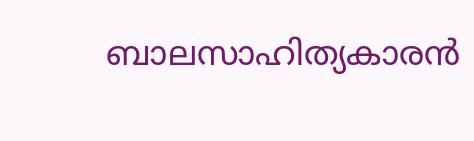ബാലസാഹിത്യകാരൻ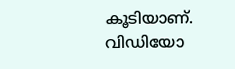കൂടിയാണ്. വിഡിയോ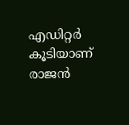എഡിറ്റർ കൂടിയാണ് രാജൻ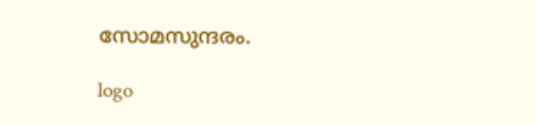സോമസുന്ദരം.

logo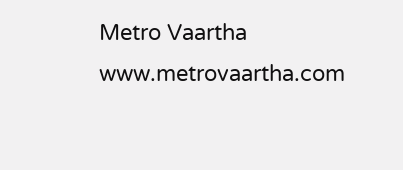Metro Vaartha
www.metrovaartha.com